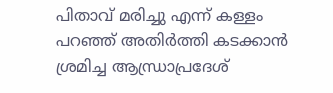പിതാവ് മരിച്ചു എന്ന് കള്ളം പറഞ്ഞ് അതിർത്തി കടക്കാൻ ശ്രമിച്ച ആന്ധ്രാപ്രദേശ്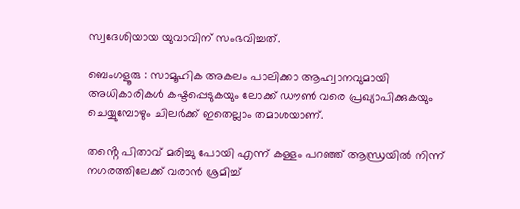സ്വദേശിയായ യുവാവിന് സംഭവിച്ചത്.

ബെംഗളൂരു : സാമൂഹിക അകലം പാലിക്കാ ആഹ്വാനവുമായി അധികാരികൾ കഷ്ടപ്പെടുകയും ലോക്ക് ഡൗൺ വരെ പ്രഖ്യാപിക്കുകയും ചെയ്യുമ്പോഴും ചിലർക്ക് ഇതെല്ലാം തമാശയാണ്.

തൻ്റെ പിതാവ് മരിച്ചു പോയി എന്ന് കള്ളം പറഞ്ഞ് ആന്ധ്രയിൽ നിന്ന് നഗരത്തിലേക്ക് വരാൻ ശ്രമിച്ച്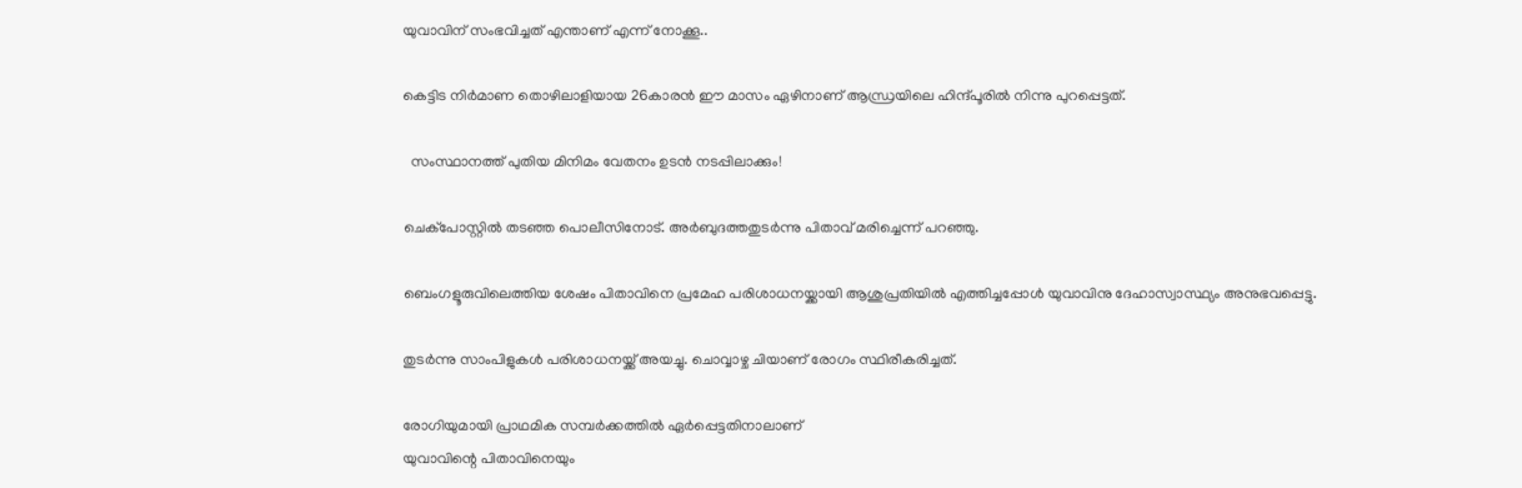യുവാവിന് സംഭവിച്ചത് എന്താണ് എന്ന് നോക്കൂ..

കെട്ടിട നിർമാണ തൊഴിലാളിയായ 26കാരൻ ഈ മാസം ഏഴിനാണ് ആന്ധ്രയിലെ ഹിന്ദ്പൂരിൽ നിന്നു പുറപ്പെട്ടത്.

  സംസ്ഥാനത്ത് പുതിയ മിനിമം വേതനം ഉടൻ നടപ്പിലാക്കും!

ചെക്പോസ്റ്റിൽ തടഞ്ഞ പൊലീസിനോട്. അർബുദത്തതുടർന്നു പിതാവ് മരിച്ചെന്ന് പറഞ്ഞു.

ബെംഗളൂരുവിലെത്തിയ ശേഷം പിതാവിനെ പ്രമേഹ പരിശാധനയ്ക്കായി ആശുപ്രതിയിൽ എത്തിച്ചപ്പോൾ യുവാവിനു ദേഹാസ്വാസ്ഥ്യം അനുഭവപ്പെട്ടു.

തുടർന്നു സാംപിളുകൾ പരിശാധനയ്ക്ക് അയച്ചു. ചൊവ്വാഴ്ച ചിയാണ് രോഗം സ്ഥിരീകരിച്ചത്.

രോഗിയുമായി പ്രാഥമിക സമ്പർക്കത്തിൽ ഏർപ്പെട്ടതിനാലാണ്
യുവാവിന്റെ പിതാവിനെയും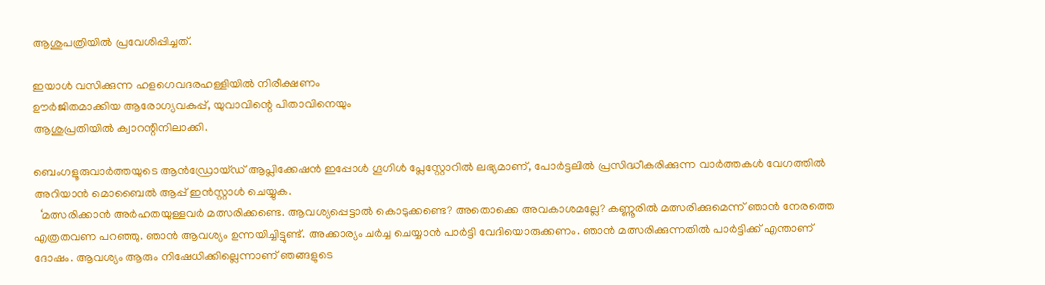ആശുപത്രിയിൽ പ്രവേശിപ്പിച്ചത്.

ഇയാൾ വസിക്കുന്ന ഹളഗെവദരഹള്ളിയിൽ നിരീക്ഷണം
ഊർജിതമാക്കിയ ആരോഗ്യവകുപ്പ്, യുവാവിന്റെ പിതാവിനെയും
ആശുപ്രതിയിൽ ക്വാറന്റിനിലാക്കി.

ബെംഗളൂരുവാർത്തയുടെ ആൻഡ്രോയ്ഡ് ആപ്ലിക്കേഷൻ ഇപ്പോൾ ഗൂഗിൾ പ്ലേസ്റ്റോറിൽ ലഭ്യമാണ്, പോർട്ടലിൽ പ്രസിദ്ധീകരിക്കുന്ന വാർത്തകൾ വേഗത്തിൽ അറിയാൻ മൊബൈൽ ആപ്പ് ഇൻസ്റ്റാൾ ചെയ്യുക.
  ‘മത്സരിക്കാന്‍ അര്‍ഹതയുള്ളവര്‍ മത്സരിക്കണ്ടെ. ആവശ്യപ്പെട്ടാല്‍ കൊടുക്കണ്ടെ? അതൊക്കെ അവകാശമല്ലേ? കണ്ണൂരില്‍ മത്സരിക്കുമെന്ന് ഞാന്‍ നേരത്തെ എത്രതവണ പറഞ്ഞു. ഞാന്‍ ആവശ്യം ഉന്നയിച്ചിട്ടുണ്ട്. അക്കാര്യം ചര്‍ച്ച ചെയ്യാന്‍ പാര്‍ട്ടി വേദിയൊരുക്കണം. ഞാന്‍ മത്സരിക്കുന്നതില്‍ പാര്‍ട്ടിക്ക് എന്താണ് ദോഷം. ആവശ്യം ആരും നിഷേധിക്കില്ലെന്നാണ് ഞങ്ങളുടെ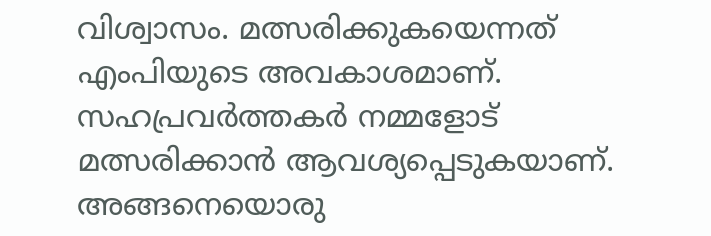വിശ്വാസം. മത്സരിക്കുകയെന്നത് എംപിയുടെ അവകാശമാണ്. സഹപ്രവര്‍ത്തകര്‍ നമ്മളോട് മത്സരിക്കാന്‍ ആവശ്യപ്പെടുകയാണ്. അങ്ങനെയൊരു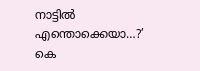നാട്ടില്‍ എന്തൊക്കെയാ…?’ കെ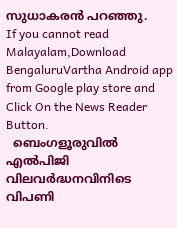സുധാകരന്‍ പറഞ്ഞു.
If you cannot read Malayalam,Download BengaluruVartha Android app from Google play store and Click On the News Reader Button.
  ബെംഗളൂരുവിൽ എൽപിജി വിലവർദ്ധനവിനിടെ വിപണി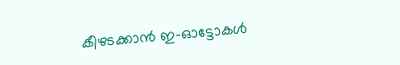കീഴടക്കാൻ ഇ-ഓട്ടോകൾ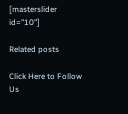[masterslider id="10"]

Related posts

Click Here to Follow Us